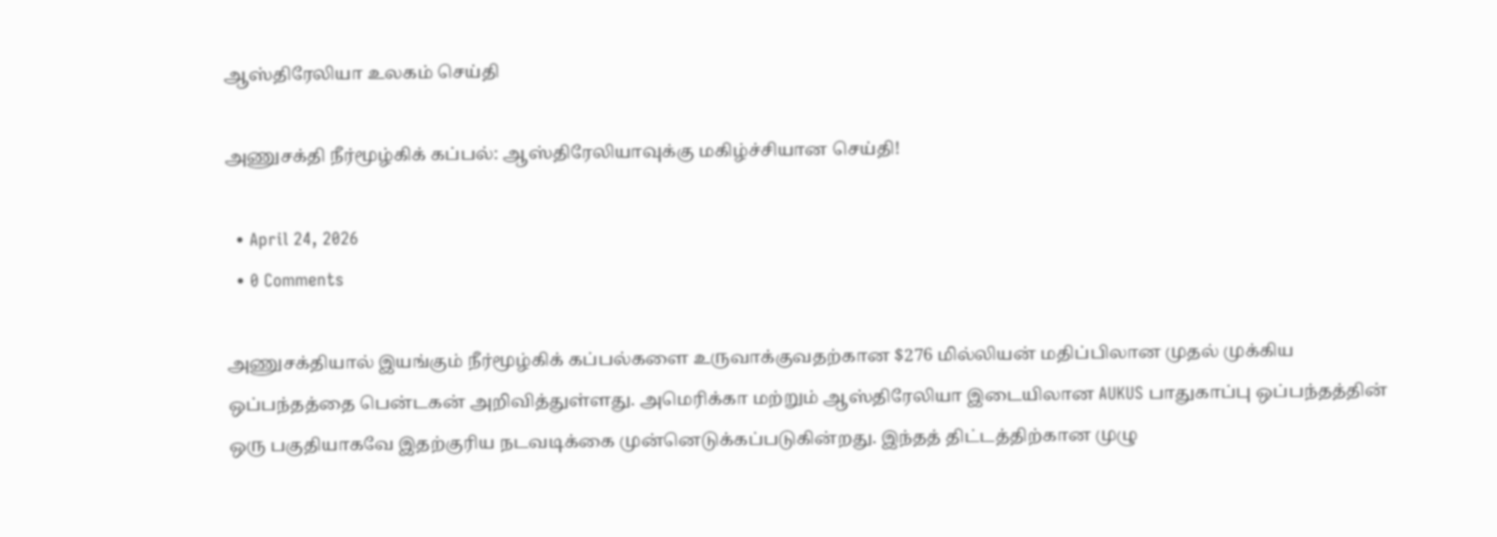ஆஸ்திரேலியா உலகம் செய்தி

அணுசக்தி நீர்மூழ்கிக் கப்பல்: ஆஸ்திரேலியாவுக்கு மகிழ்ச்சியான செய்தி!

  • April 24, 2026
  • 0 Comments

அணுசக்தியால் இயங்கும் நீர்மூழ்கிக் கப்பல்களை உருவாக்குவதற்கான $276 மில்லியன் மதிப்பிலான முதல் முக்கிய ஒப்பந்தத்தை பென்டகன் அறிவித்துள்ளது. அமெரிக்கா மற்றும் ஆஸ்திரேலியா இடையிலான AUKUS பாதுகாப்பு ஒப்பந்தத்தின் ஒரு பகுதியாகவே இதற்குரிய நடவடிக்கை முன்னெடுக்கப்படுகின்றது. இந்தத் திட்டத்திற்கான முழு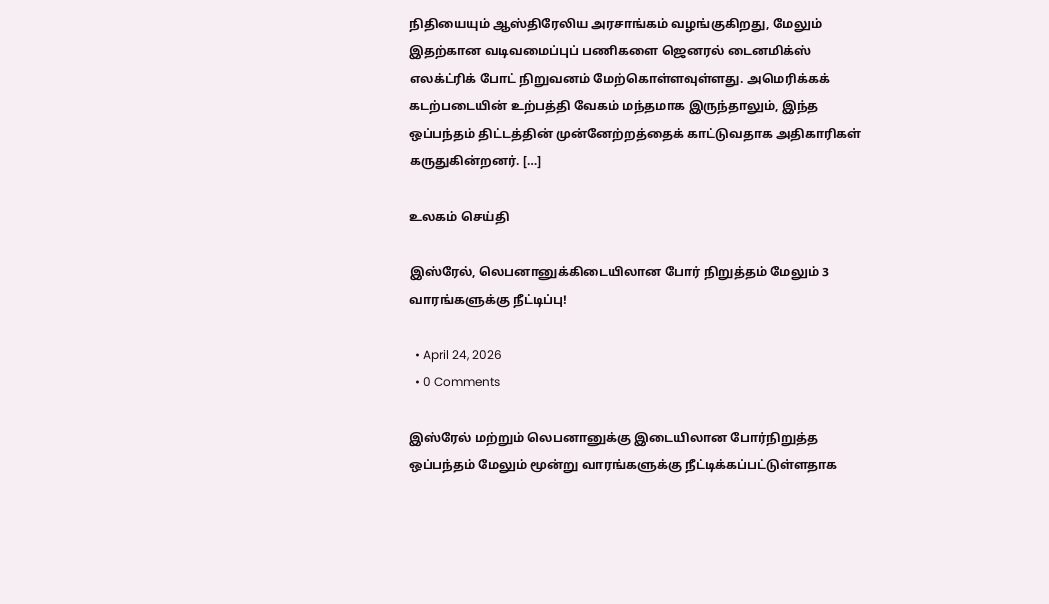நிதியையும் ஆஸ்திரேலிய அரசாங்கம் வழங்குகிறது, மேலும் இதற்கான வடிவமைப்புப் பணிகளை ஜெனரல் டைனமிக்ஸ் எலக்ட்ரிக் போட் நிறுவனம் மேற்கொள்ளவுள்ளது. அமெரிக்கக் கடற்படையின் உற்பத்தி வேகம் மந்தமாக இருந்தாலும், இந்த ஒப்பந்தம் திட்டத்தின் முன்னேற்றத்தைக் காட்டுவதாக அதிகாரிகள் கருதுகின்றனர். […]

உலகம் செய்தி

இஸ்ரேல், லெபனானுக்கிடையிலான போர் நிறுத்தம் மேலும் 3 வாரங்களுக்கு நீட்டிப்பு!

  • April 24, 2026
  • 0 Comments

இஸ்ரேல் மற்றும் லெபனானுக்கு இடையிலான போர்நிறுத்த ஒப்பந்தம் மேலும் மூன்று வாரங்களுக்கு நீட்டிக்கப்பட்டுள்ளதாக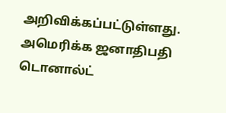அறிவிக்கப்பட்டுள்ளது. அமெரிக்க ஜனாதிபதி டொனால்ட்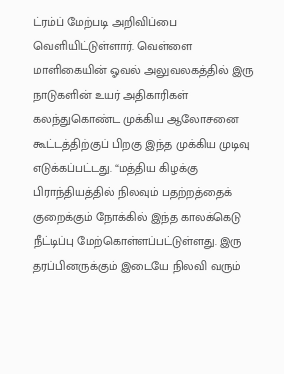ட்ரம்ப் மேற்படி அறிவிப்பை வெளியிட்டுள்ளார். வெள்ளை மாளிகையின் ஓவல் அலுவலகத்தில் இரு நாடுகளின் உயர் அதிகாரிகள் கலந்துகொண்ட முக்கிய ஆலோசனை கூட்டத்திற்குப் பிறகு இந்த முக்கிய முடிவு எடுக்கப்பட்டது. “மத்திய கிழக்கு பிராந்தியத்தில் நிலவும் பதற்றத்தைக் குறைக்கும் நோக்கில் இந்த காலக்கெடு நீட்டிப்பு மேற்கொள்ளப்பட்டுள்ளது. இரு தரப்பினருக்கும் இடையே நிலவி வரும்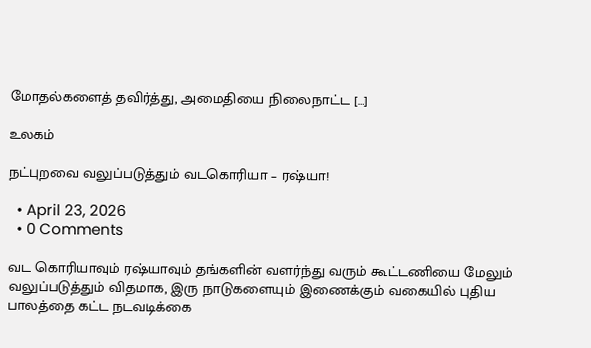மோதல்களைத் தவிர்த்து, அமைதியை நிலைநாட்ட […]

உலகம்

நட்புறவை வலுப்படுத்தும் வடகொரியா – ரஷ்யா!

  • April 23, 2026
  • 0 Comments

வட கொரியாவும் ரஷ்யாவும் தங்களின் வளர்ந்து வரும் கூட்டணியை மேலும் வலுப்படுத்தும் விதமாக, இரு நாடுகளையும் இணைக்கும் வகையில் புதிய பாலத்தை கட்ட நடவடிக்கை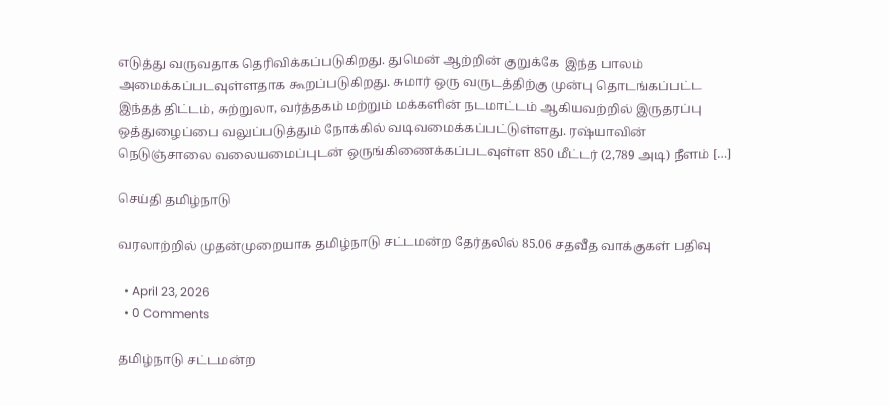எடுத்து வருவதாக தெரிவிக்கப்படுகிறது. துமென் ஆற்றின் குறுக்கே  இந்த பாலம் அமைக்கப்படவுள்ளதாக கூறப்படுகிறது. சுமார் ஒரு வருடத்திற்கு முன்பு தொடங்கப்பட்ட இந்தத் திட்டம், சுற்றுலா, வர்த்தகம் மற்றும் மக்களின் நடமாட்டம் ஆகியவற்றில் இருதரப்பு ஒத்துழைப்பை வலுப்படுத்தும் நோக்கில் வடிவமைக்கப்பட்டுள்ளது. ரஷ்யாவின் நெடுஞ்சாலை வலையமைப்புடன் ஒருங்கிணைக்கப்படவுள்ள 850 மீட்டர் (2,789 அடி) நீளம் […]

செய்தி தமிழ்நாடு

வரலாற்றில் முதன்முறையாக தமிழ்நாடு சட்டமன்ற தேர்தலில் 85.06 சதவீத வாக்குகள் பதிவு

  • April 23, 2026
  • 0 Comments

தமிழ்நாடு சட்டமன்ற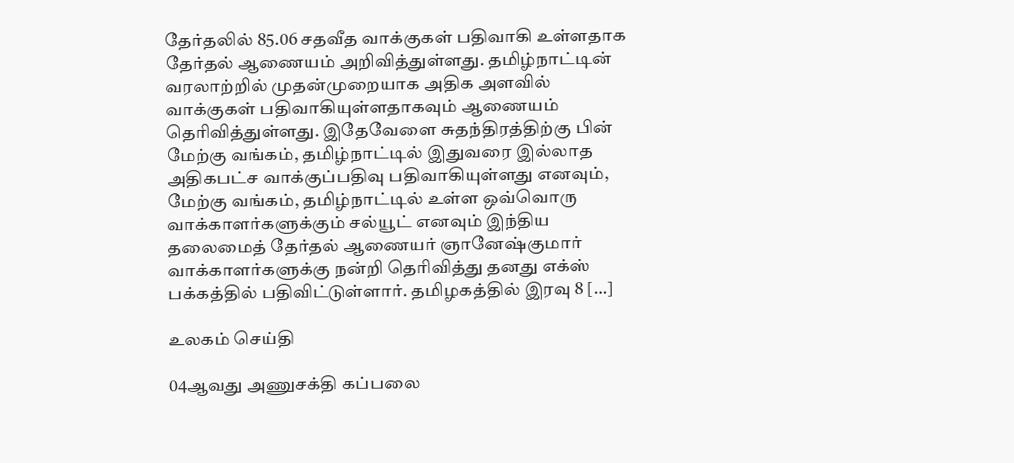தேர்தலில் 85.06 சதவீத வாக்குகள் பதிவாகி உள்ளதாக தேர்தல் ஆணையம் அறிவித்துள்ளது. தமிழ்நாட்டின் வரலாற்றில் முதன்முறையாக அதிக அளவில் வாக்குகள் பதிவாகியுள்ளதாகவும் ஆணையம் தெரிவித்துள்ளது. இதேவேளை சுதந்திரத்திற்கு பின் மேற்கு வங்கம், தமிழ்நாட்டில் இதுவரை இல்லாத அதிகபட்ச வாக்குப்பதிவு பதிவாகியுள்ளது எனவும், மேற்கு வங்கம், தமிழ்நாட்டில் உள்ள ஒவ்வொரு வாக்காளர்களுக்கும் சல்யூட் எனவும் இந்திய தலைமைத் தேர்தல் ஆணையர் ஞானேஷ்குமார் வாக்காளர்களுக்கு நன்றி தெரிவித்து தனது எக்ஸ் பக்கத்தில் பதிவிட்டுள்ளார். தமிழகத்தில் இரவு 8 […]

உலகம் செய்தி

04ஆவது அணுசக்தி கப்பலை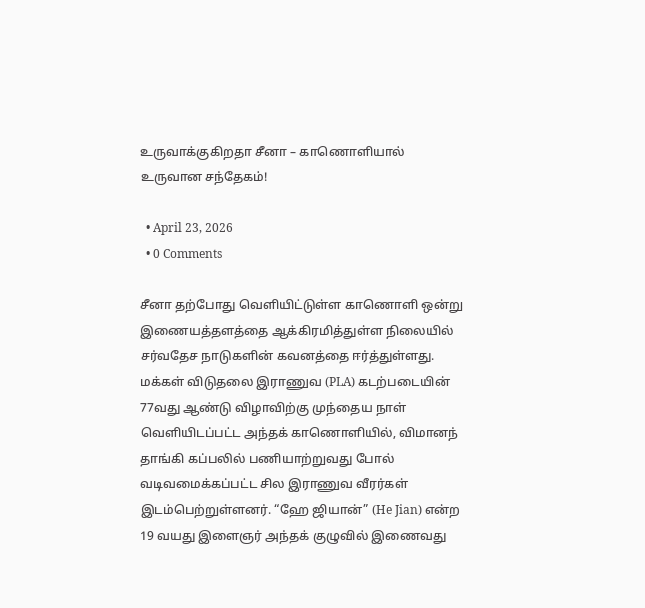உருவாக்குகிறதா சீனா – காணொளியால் உருவான சந்தேகம்!

  • April 23, 2026
  • 0 Comments

சீனா தற்போது வெளியிட்டுள்ள காணொளி ஒன்று இணையத்தளத்தை ஆக்கிரமித்துள்ள நிலையில் சர்வதேச நாடுகளின் கவனத்தை ஈர்த்துள்ளது. மக்கள் விடுதலை இராணுவ (PLA) கடற்படையின் 77வது ஆண்டு விழாவிற்கு முந்தைய நாள் வெளியிடப்பட்ட அந்தக் காணொளியில், விமானந் தாங்கி கப்பலில் பணியாற்றுவது போல் வடிவமைக்கப்பட்ட சில இராணுவ வீரர்கள்  இடம்பெற்றுள்ளனர். “ஹே ஜியான்” (He Jian) என்ற 19 வயது இளைஞர் அந்தக் குழுவில் இணைவது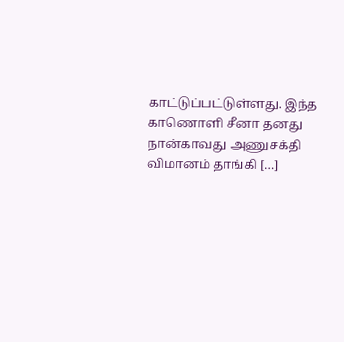காட்டுப்பட்டுள்ளது. இந்த காணொளி சீனா தனது நான்காவது அணுசக்தி விமானம் தாங்கி […]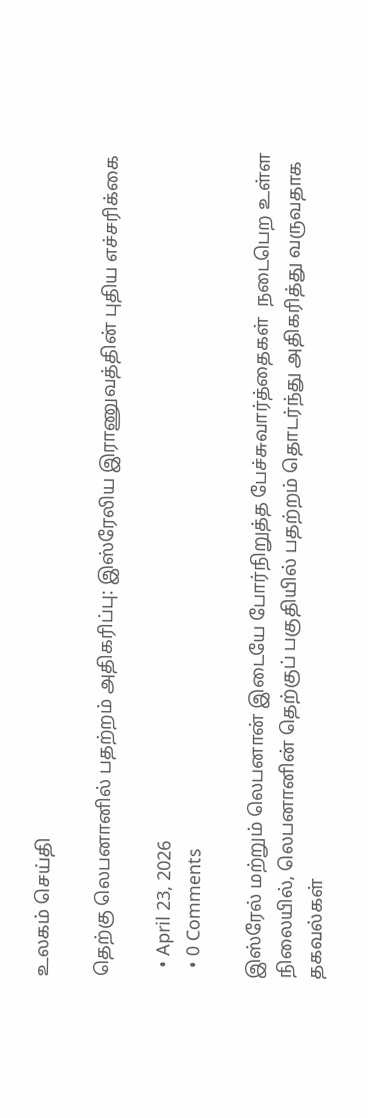உலகம் செய்தி

தெற்கு லெபனானில் பதற்றம் அதிகரிப்பு: இஸ்ரேலிய இராணுவத்தின் புதிய எச்சரிக்கை

  • April 23, 2026
  • 0 Comments

இஸ்ரேல் மற்றும் லெபனான் இடையே போர்நிறுத்த பேச்சுவார்த்தைகள்  நடைபெற உள்ள நிலையில், லெபனானின் தெற்குப் பகுதியில் பதற்றம் தொடர்ந்து அதிகரித்து வருவதாக தகவல்கள்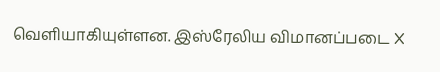வெளியாகியுள்ளன. இஸ்ரேலிய விமானப்படை X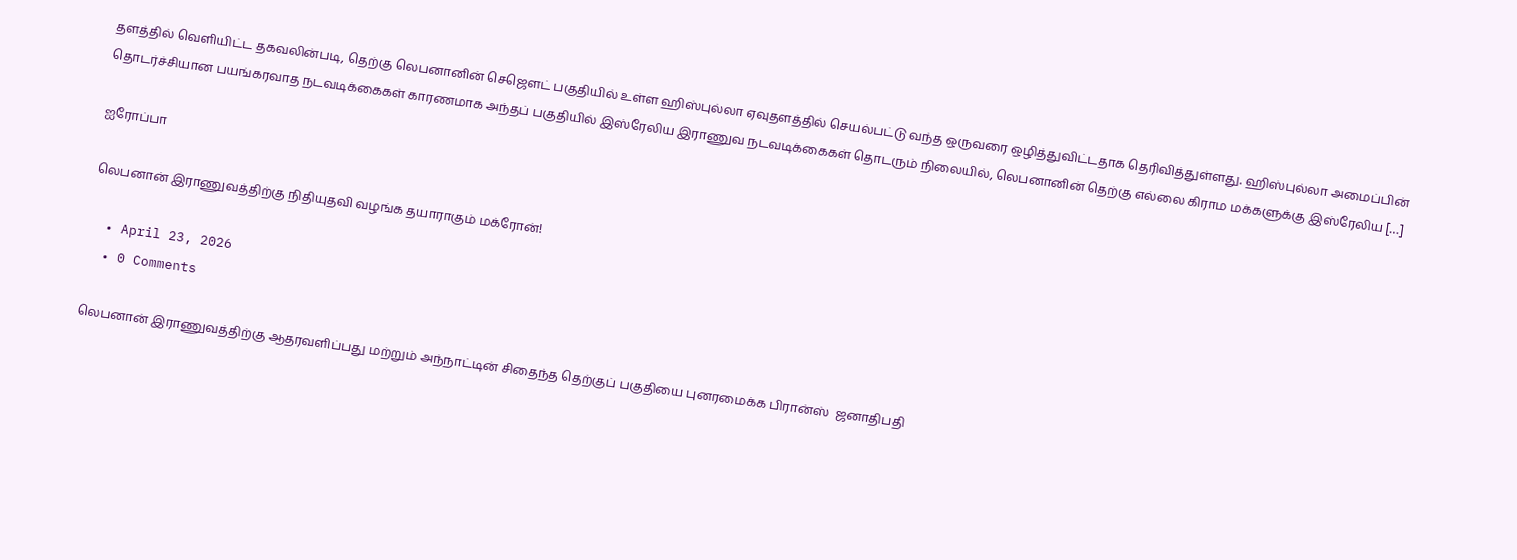தளத்தில் வெளியிட்ட தகவலின்படி, தெற்கு லெபனானின் செஜௌட் பகுதியில் உள்ள ஹிஸ்புல்லா ஏவுதளத்தில் செயல்பட்டு வந்த ஒருவரை ஒழித்துவிட்டதாக தெரிவித்துள்ளது. ஹிஸ்புல்லா அமைப்பின் தொடர்ச்சியான பயங்கரவாத நடவடிக்கைகள் காரணமாக அந்தப் பகுதியில் இஸ்ரேலிய இராணுவ நடவடிக்கைகள் தொடரும் நிலையில், லெபனானின் தெற்கு எல்லை கிராம மக்களுக்கு இஸ்ரேலிய […]

ஐரோப்பா

லெபனான் இராணுவத்திற்கு நிதியுதவி வழங்க தயாராகும் மக்ரோன்!

  • April 23, 2026
  • 0 Comments

லெபனான் இராணுவத்திற்கு ஆதரவளிப்பது மற்றும் அந்நாட்டின் சிதைந்த தெற்குப் பகுதியை புனரமைக்க பிரான்ஸ்  ஜனாதிபதி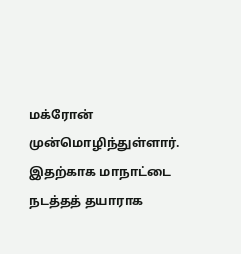மக்ரோன் முன்மொழிந்துள்ளார். இதற்காக மாநாட்டை நடத்தத் தயாராக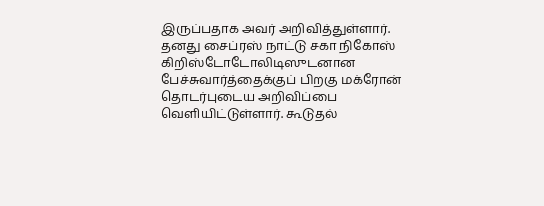இருப்பதாக அவர் அறிவித்துள்ளார். தனது சைப்ரஸ் நாட்டு சகா நிகோஸ் கிறிஸ்டோடோலிடிஸுடனான பேச்சுவார்த்தைக்குப் பிறகு மக்ரோன் தொடர்புடைய அறிவிப்பை வெளியிட்டுள்ளார். கூடுதல்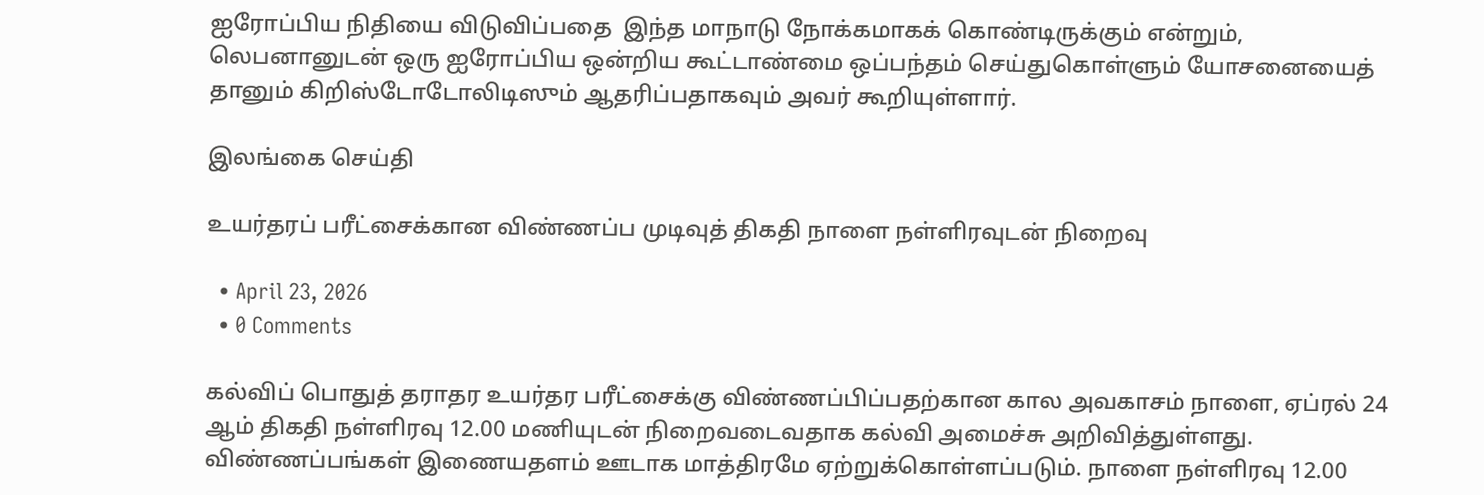ஐரோப்பிய நிதியை விடுவிப்பதை  இந்த மாநாடு நோக்கமாகக் கொண்டிருக்கும் என்றும், லெபனானுடன் ஒரு ஐரோப்பிய ஒன்றிய கூட்டாண்மை ஒப்பந்தம் செய்துகொள்ளும் யோசனையைத் தானும் கிறிஸ்டோடோலிடிஸும் ஆதரிப்பதாகவும் அவர் கூறியுள்ளார்.

இலங்கை செய்தி

உயர்தரப் பரீட்சைக்கான விண்ணப்ப முடிவுத் திகதி நாளை நள்ளிரவுடன் நிறைவு

  • April 23, 2026
  • 0 Comments

கல்விப் பொதுத் தராதர உயர்தர பரீட்சைக்கு விண்ணப்பிப்பதற்கான கால அவகாசம் நாளை, ஏப்ரல் 24 ஆம் திகதி நள்ளிரவு 12.00 மணியுடன் நிறைவடைவதாக கல்வி அமைச்சு அறிவித்துள்ளது. விண்ணப்பங்கள் இணையதளம் ஊடாக மாத்திரமே ஏற்றுக்கொள்ளப்படும். நாளை நள்ளிரவு 12.00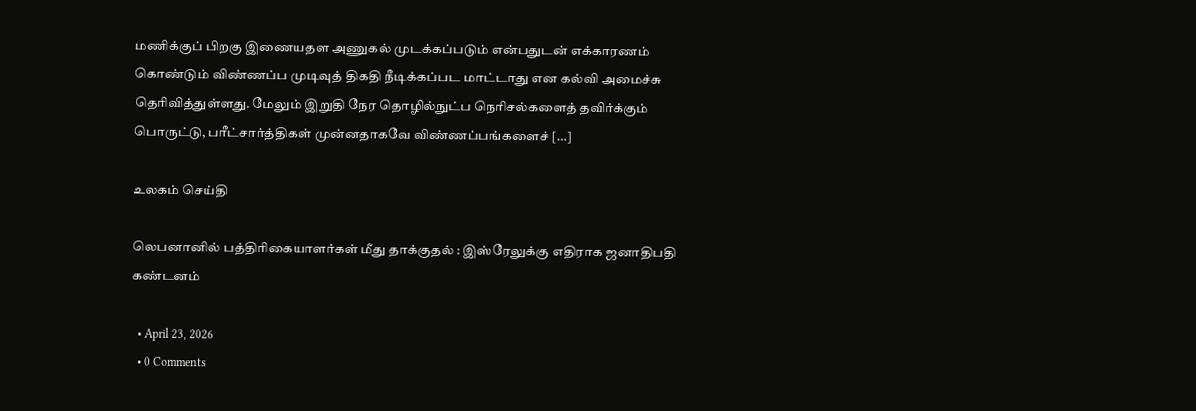மணிக்குப் பிறகு இணையதள அணுகல் முடக்கப்படும் என்பதுடன் எக்காரணம் கொண்டும் விண்ணப்ப முடிவுத் திகதி நீடிக்கப்பட மாட்டாது என கல்வி அமைச்சு தெரிவித்துள்ளது. மேலும் இறுதி நேர தொழில்நுட்ப நெரிசல்களைத் தவிர்க்கும் பொருட்டு, பரீட்சார்த்திகள் முன்னதாகவே விண்ணப்பங்களைச் […]

உலகம் செய்தி

லெபனானில் பத்திரிகையாளர்கள் மீது தாக்குதல் : இஸ்ரேலுக்கு எதிராக ஜனாதிபதி கண்டனம்

  • April 23, 2026
  • 0 Comments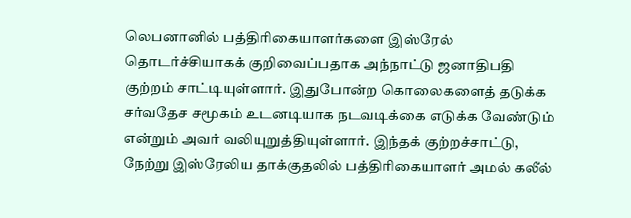லெபனானில் பத்திரிகையாளர்களை இஸ்ரேல்  தொடர்ச்சியாகக் குறிவைப்பதாக அந்நாட்டு ஜனாதிபதி குற்றம் சாட்டியுள்ளார். இதுபோன்ற கொலைகளைத் தடுக்க சர்வதேச சமூகம் உடனடியாக நடவடிக்கை எடுக்க வேண்டும் என்றும் அவர் வலியுறுத்தியுள்ளார். இந்தக் குற்றச்சாட்டு, நேற்று இஸ்ரேலிய தாக்குதலில் பத்திரிகையாளர் அமல் கலீல்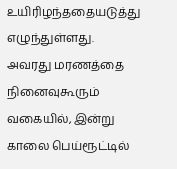உயிரிழந்ததையடுத்து எழுந்துள்ளது. அவரது மரணத்தை நினைவுகூரும் வகையில், இன்று காலை பெய்ரூட்டில்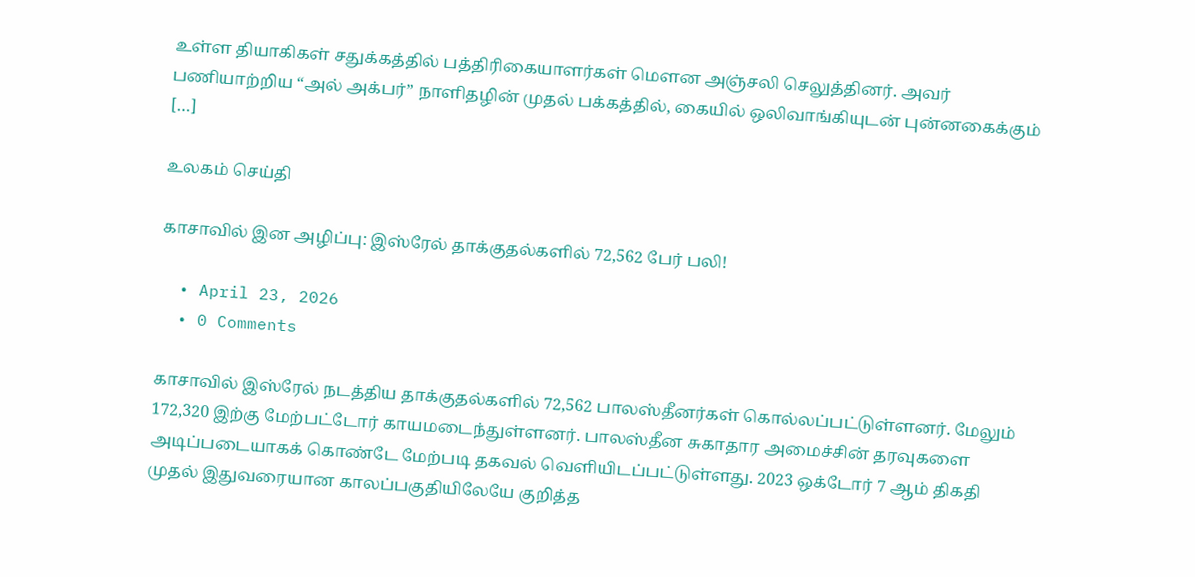உள்ள தியாகிகள் சதுக்கத்தில் பத்திரிகையாளர்கள் மௌன அஞ்சலி செலுத்தினர். அவர் பணியாற்றிய “அல் அக்பர்” நாளிதழின் முதல் பக்கத்தில், கையில் ஒலிவாங்கியுடன் புன்னகைக்கும் […]

உலகம் செய்தி

காசாவில் இன அழிப்பு: இஸ்ரேல் தாக்குதல்களில் 72,562 பேர் பலி!

  • April 23, 2026
  • 0 Comments

காசாவில் இஸ்ரேல் நடத்திய தாக்குதல்களில் 72,562 பாலஸ்தீனர்கள் கொல்லப்பட்டுள்ளனர். மேலும் 172,320 இற்கு மேற்பட்டோர் காயமடைந்துள்ளனர். பாலஸ்தீன சுகாதார அமைச்சின் தரவுகளை அடிப்படையாகக் கொண்டே மேற்படி தகவல் வெளியிடப்பட்டுள்ளது. 2023 ஒக்டோர் 7 ஆம் திகதி முதல் இதுவரையான காலப்பகுதியிலேயே குறித்த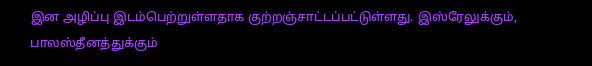இன அழிப்பு இடம்பெற்றுள்ளதாக குற்றஞ்சாட்டப்பட்டுள்ளது. இஸ்ரேலுக்கும், பாலஸ்தீனத்துக்கும்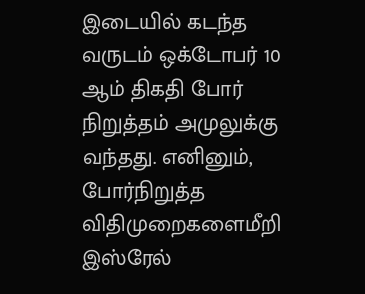இடையில் கடந்த வருடம் ஒக்டோபர் 10 ஆம் திகதி போர் நிறுத்தம் அமுலுக்கு வந்தது. எனினும், போர்நிறுத்த விதிமுறைகளைமீறி இஸ்ரேல்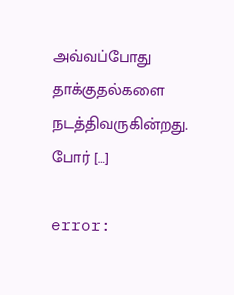அவ்வப்போது தாக்குதல்களை நடத்திவருகின்றது. போர் […]

error: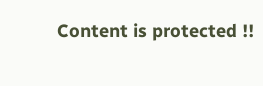Content is protected !!